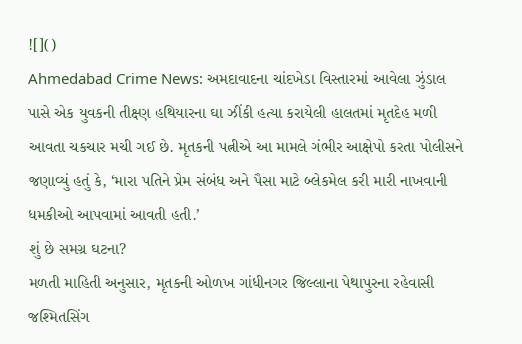![]()
Ahmedabad Crime News: અમદાવાદના ચાંદખેડા વિસ્તારમાં આવેલા ઝુંડાલ પાસે એક યુવકની તીક્ષ્ણ હથિયારના ઘા ઝીંકી હત્યા કરાયેલી હાલતમાં મૃતદેહ મળી આવતા ચકચાર મચી ગઈ છે. મૃતકની પત્નીએ આ મામલે ગંભીર આક્ષેપો કરતા પોલીસને જણાવ્યું હતું કે, ‘મારા પતિને પ્રેમ સંબંધ અને પૈસા માટે બ્લેકમેલ કરી મારી નાખવાની ધમકીઓ આપવામાં આવતી હતી.’
શું છે સમગ્ર ઘટના?
મળતી માહિતી અનુસાર, મૃતકની ઓળખ ગાંધીનગર જિલ્લાના પેથાપુરના રહેવાસી જશ્મિતસિંગ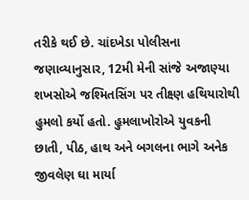તરીકે થઈ છે. ચાંદખેડા પોલીસના જણાવ્યાનુસાર, 12મી મેની સાંજે અજાણ્યા શખસોએ જશ્મિતસિંગ પર તીક્ષ્ણ હથિયારોથી હુમલો કર્યો હતો. હુમલાખોરોએ યુવકની છાતી, પીઠ, હાથ અને બગલના ભાગે અનેક જીવલેણ ઘા માર્યા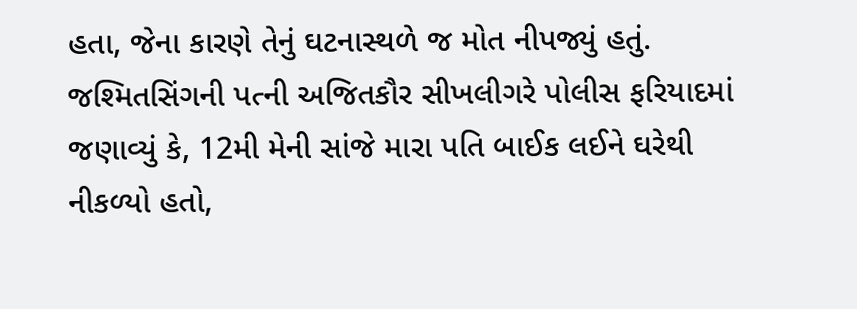હતા, જેના કારણે તેનું ઘટનાસ્થળે જ મોત નીપજ્યું હતું.
જશ્મિતસિંગની પત્ની અજિતકૌર સીખલીગરે પોલીસ ફરિયાદમાં જણાવ્યું કે, 12મી મેની સાંજે મારા પતિ બાઈક લઈને ઘરેથી નીકળ્યો હતો,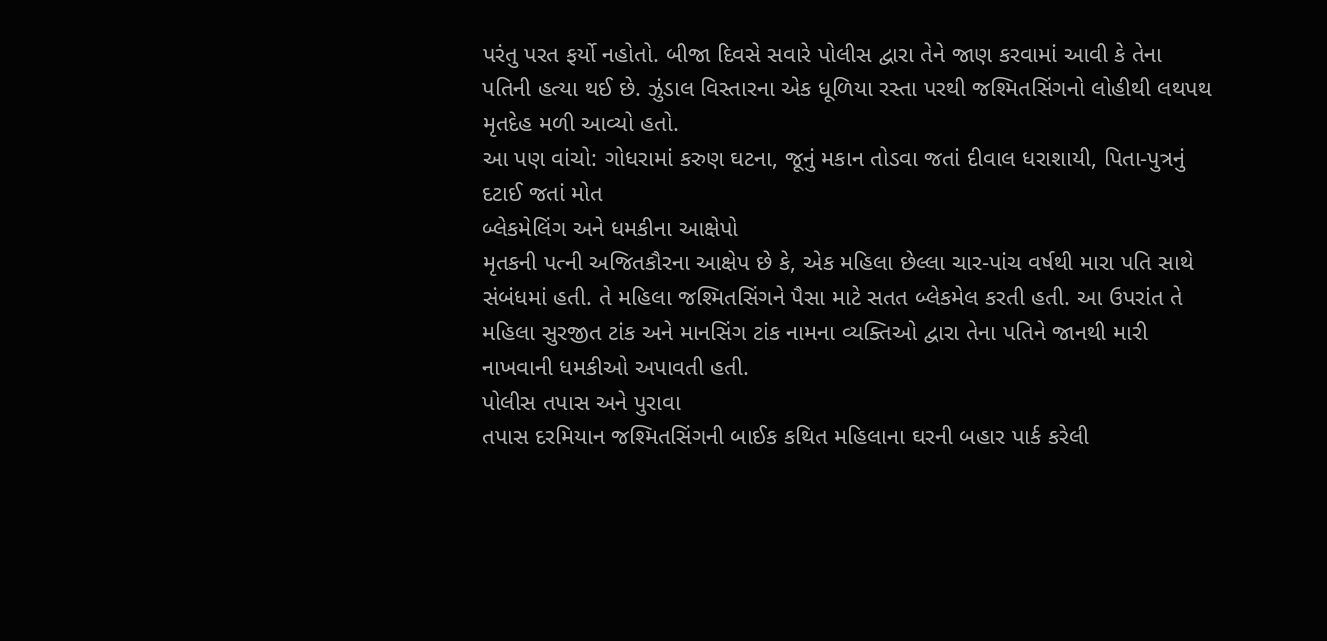પરંતુ પરત ફર્યો નહોતો. બીજા દિવસે સવારે પોલીસ દ્વારા તેને જાણ કરવામાં આવી કે તેના પતિની હત્યા થઈ છે. ઝુંડાલ વિસ્તારના એક ધૂળિયા રસ્તા પરથી જશ્મિતસિંગનો લોહીથી લથપથ મૃતદેહ મળી આવ્યો હતો.
આ પણ વાંચો: ગોધરામાં કરુણ ઘટના, જૂનું મકાન તોડવા જતાં દીવાલ ધરાશાયી, પિતા-પુત્રનું દટાઈ જતાં મોત
બ્લેકમેલિંગ અને ધમકીના આક્ષેપો
મૃતકની પત્ની અજિતકૌરના આક્ષેપ છે કે, એક મહિલા છેલ્લા ચાર-પાંચ વર્ષથી મારા પતિ સાથે સંબંધમાં હતી. તે મહિલા જશ્મિતસિંગને પૈસા માટે સતત બ્લેકમેલ કરતી હતી. આ ઉપરાંત તે મહિલા સુરજીત ટાંક અને માનસિંગ ટાંક નામના વ્યક્તિઓ દ્વારા તેના પતિને જાનથી મારી નાખવાની ધમકીઓ અપાવતી હતી.
પોલીસ તપાસ અને પુરાવા
તપાસ દરમિયાન જશ્મિતસિંગની બાઈક કથિત મહિલાના ઘરની બહાર પાર્ક કરેલી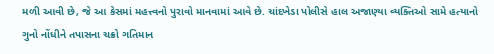મળી આવી છે, જે આ કેસમાં મહત્ત્વનો પુરાવો માનવામાં આવે છે. ચાંદખેડા પોલીસે હાલ અજાણ્યા વ્યક્તિઓ સામે હત્યાનો ગુનો નોંધીને તપાસના ચક્રો ગતિમાન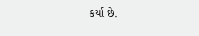કર્યા છે.